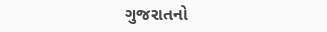ગુજરાતનો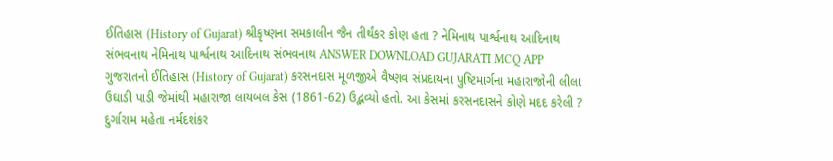ઈતિહાસ (History of Gujarat) શ્રીકૃષ્ણના સમકાલીન જૈન તીર્થંકર કોણ હતા ? નેમિનાથ પાર્શ્વનાથ આદિનાથ સંભવનાથ નેમિનાથ પાર્શ્વનાથ આદિનાથ સંભવનાથ ANSWER DOWNLOAD GUJARATI MCQ APP
ગુજરાતનો ઈતિહાસ (History of Gujarat) કરસનદાસ મૂળજીએ વૈષ્ણવ સંપ્રદાયના પુષ્ટિમાર્ગના મહારાજોની લીલા ઉઘાડી પાડી જેમાંથી મહારાજા લાયબલ કેસ (1861-62) ઉદ્ભવ્યો હતો. આ કેસમાં કરસનદાસને કોણે મદદ કરેલી ? દુર્ગારામ મહેતા નર્મદશંકર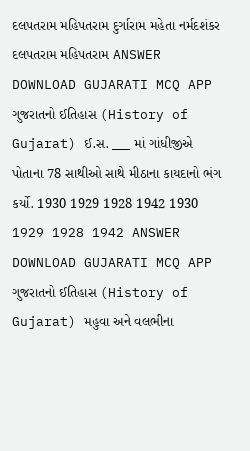દલપતરામ મહિપતરામ દુર્ગારામ મહેતા નર્મદશંકર દલપતરામ મહિપતરામ ANSWER DOWNLOAD GUJARATI MCQ APP
ગુજરાતનો ઈતિહાસ (History of Gujarat) ઈ.સ. ___ માં ગાંધીજીએ પોતાના 78 સાથીઓ સાથે મીઠાના કાયદાનો ભંગ કર્યો. 1930 1929 1928 1942 1930 1929 1928 1942 ANSWER DOWNLOAD GUJARATI MCQ APP
ગુજરાતનો ઈતિહાસ (History of Gujarat) મહુવા અને વલભીના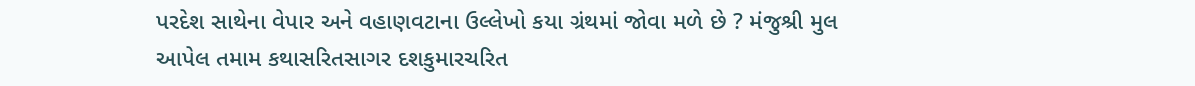પરદેશ સાથેના વેપાર અને વહાણવટાના ઉલ્લેખો કયા ગ્રંથમાં જોવા મળે છે ? મંજુશ્રી મુલ આપેલ તમામ કથાસરિતસાગર દશકુમારચરિત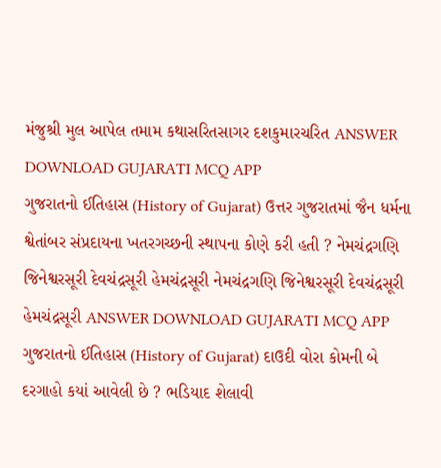મંજુશ્રી મુલ આપેલ તમામ કથાસરિતસાગર દશકુમારચરિત ANSWER DOWNLOAD GUJARATI MCQ APP
ગુજરાતનો ઈતિહાસ (History of Gujarat) ઉત્તર ગુજરાતમાં જૈન ધર્મના શ્વેતાંબર સંપ્રદાયના ખતરગચ્છની સ્થાપના કોણે કરી હતી ? નેમચંદ્રગણિ જિનેશ્વરસૂરી દેવચંદ્રસૂરી હેમચંદ્રસૂરી નેમચંદ્રગણિ જિનેશ્વરસૂરી દેવચંદ્રસૂરી હેમચંદ્રસૂરી ANSWER DOWNLOAD GUJARATI MCQ APP
ગુજરાતનો ઈતિહાસ (History of Gujarat) દાઉદી વોરા કોમની બે દરગાહો કયાં આવેલી છે ? ભડિયાદ શેલાવી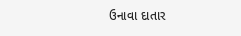ઉનાવા દાતાર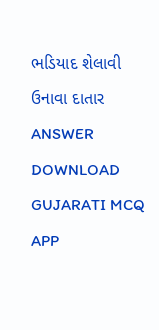ભડિયાદ શેલાવી ઉનાવા દાતાર ANSWER DOWNLOAD GUJARATI MCQ APP